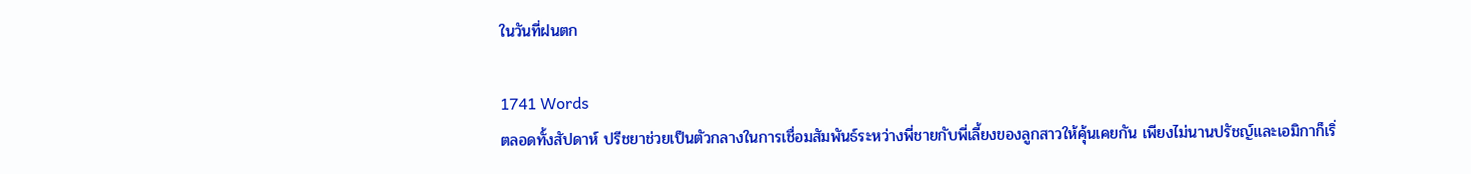ในวันที่ฝนตก

1741 Words
ตลอดทั้งสัปดาห์ ปรีชยาช่วยเป็นตัวกลางในการเชื่อมสัมพันธ์ระหว่างพี่ชายกับพี่เลี้ยงของลูกสาวให้คุ้นเคยกัน เพียงไม่นานปรัชญ์และเอมิกาก็เริ่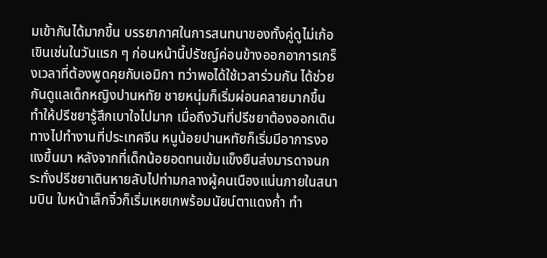มเข้ากันได้มากขึ้น บรรยากาศในการสนทนาของทั้งคู่ดูไม่เก้อเขินเช่นในวันแรก ๆ ก่อนหน้านี้ปรัชญ์ค่อนข้างออกอาการเกร็งเวลาที่ต้องพูดคุยกับเอมิกา ทว่าพอได้ใช้เวลาร่วมกัน ได้ช่วยกันดูแลเด็กหญิงปานหทัย ชายหนุ่มก็เริ่มผ่อนคลายมากขึ้น ทำให้ปรีชยารู้สึกเบาใจไปมาก เมื่อถึงวันที่ปรีชยาต้องออกเดินทางไปทำงานที่ประเทศจีน หนูน้อยปานหทัยก็เริ่มมีอาการงอแงขึ้นมา หลังจากที่เด็กน้อยอดทนเข้มแข็งยืนส่งมารดาจนกระทั่งปรีชยาเดินหายลับไปท่ามกลางผู้คนเนืองแน่นภายในสนามบิน ใบหน้าเล็กจิ๋วก็เริ่มเหยเกพร้อมนัยน์ตาแดงก่ำ ทำ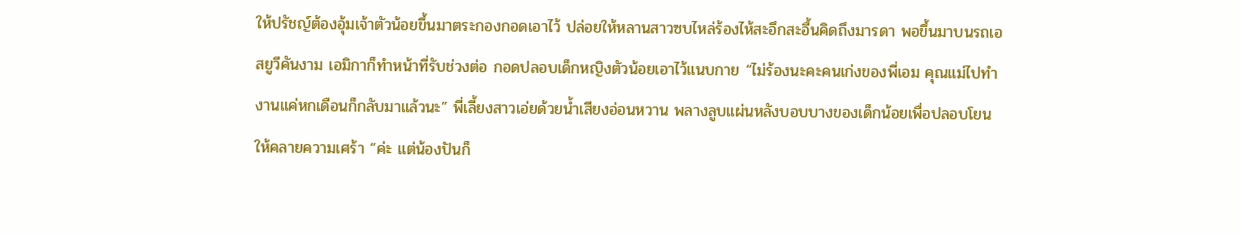ให้ปรัชญ์ต้องอุ้มเจ้าตัวน้อยขึ้นมาตระกองกอดเอาไว้ ปล่อยให้หลานสาวซบไหล่ร้องไห้สะอึกสะอื้นคิดถึงมารดา พอขึ้นมาบนรถเอสยูวีคันงาม เอมิกาก็ทำหน้าที่รับช่วงต่อ กอดปลอบเด็กหญิงตัวน้อยเอาไว้แนบกาย “ไม่ร้องนะคะคนเก่งของพี่เอม คุณแม่ไปทำงานแค่หกเดือนก็กลับมาแล้วนะ” พี่เลี้ยงสาวเอ่ยด้วยน้ำเสียงอ่อนหวาน พลางลูบแผ่นหลังบอบบางของเด็กน้อยเพื่อปลอบโยนให้คลายความเศร้า “ค่ะ แต่น้องปันก็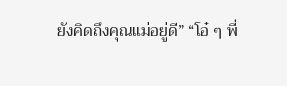ยังคิดถึงคุณแม่อยู่ดี” “โอ๋ ๆ พี่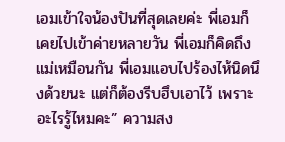เอมเข้าใจน้องปันที่สุดเลยค่ะ พี่เอมก็เคยไปเข้าค่ายหลายวัน พี่เอมก็คิดถึงแม่เหมือนกัน พี่เอมแอบไปร้องไห้นิดนึงด้วยนะ แต่ก็ต้องรีบฮึบเอาไว้ เพราะอะไรรู้ไหมคะ” ความสง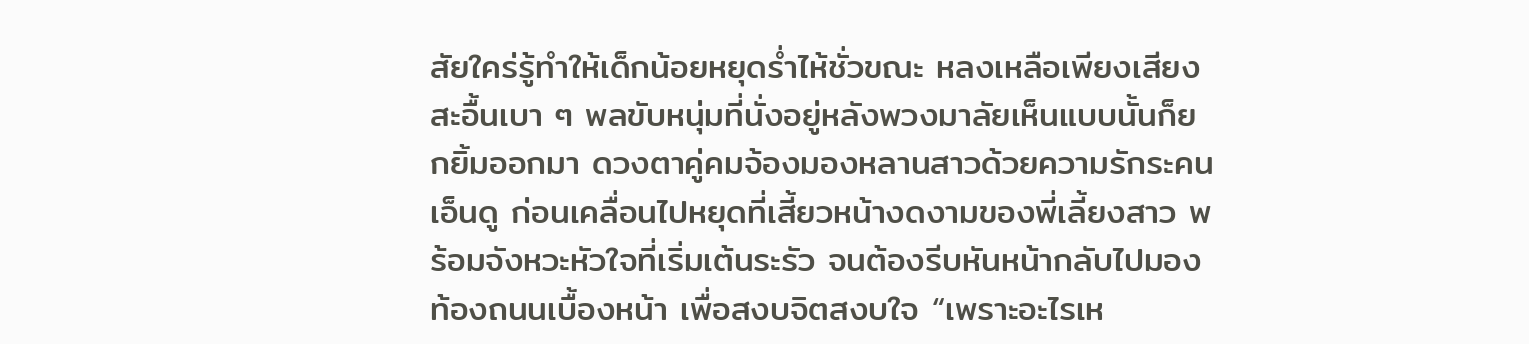สัยใคร่รู้ทำให้เด็กน้อยหยุดร่ำไห้ชั่วขณะ หลงเหลือเพียงเสียงสะอื้นเบา ๆ พลขับหนุ่มที่นั่งอยู่หลังพวงมาลัยเห็นแบบนั้นก็ยกยิ้มออกมา ดวงตาคู่คมจ้องมองหลานสาวด้วยความรักระคนเอ็นดู ก่อนเคลื่อนไปหยุดที่เสี้ยวหน้างดงามของพี่เลี้ยงสาว พร้อมจังหวะหัวใจที่เริ่มเต้นระรัว จนต้องรีบหันหน้ากลับไปมองท้องถนนเบื้องหน้า เพื่อสงบจิตสงบใจ “เพราะอะไรเห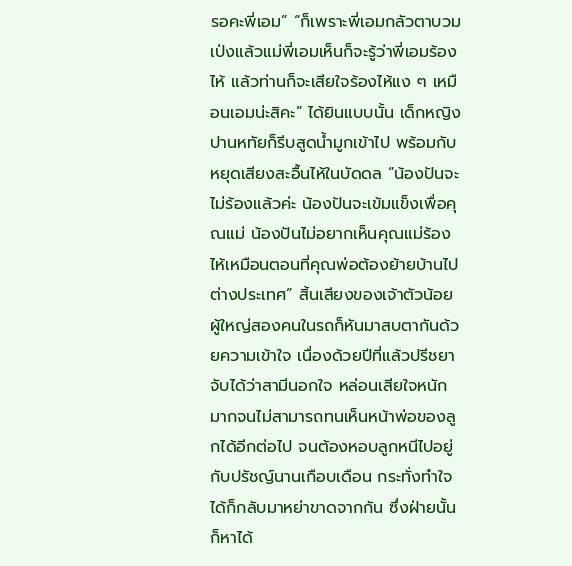รอคะพี่เอม” “ก็เพราะพี่เอมกลัวตาบวมเป่งแล้วแม่พี่เอมเห็นก็จะรู้ว่าพี่เอมร้องไห้ แล้วท่านก็จะเสียใจร้องไห้แง ๆ เหมือนเอมน่ะสิคะ” ได้ยินแบบนั้น เด็กหญิงปานหทัยก็รีบสูดน้ำมูกเข้าไป พร้อมกับหยุดเสียงสะอื้นไห้ในบัดดล “น้องปันจะไม่ร้องแล้วค่ะ น้องปันจะเข้มแข็งเพื่อคุณแม่ น้องปันไม่อยากเห็นคุณแม่ร้องไห้เหมือนตอนที่คุณพ่อต้องย้ายบ้านไปต่างประเทศ” สิ้นเสียงของเจ้าตัวน้อย ผู้ใหญ่สองคนในรถก็หันมาสบตากันด้วยความเข้าใจ เนื่องด้วยปีที่แล้วปรีชยาจับได้ว่าสามีนอกใจ หล่อนเสียใจหนักมากจนไม่สามารถทนเห็นหน้าพ่อของลูกได้อีกต่อไป จนต้องหอบลูกหนีไปอยู่กับปรัชญ์นานเกือบเดือน กระทั่งทำใจได้ก็กลับมาหย่าขาดจากกัน ซึ่งฝ่ายนั้นก็หาได้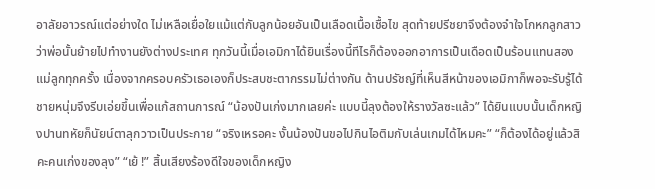อาลัยอาวรณ์แต่อย่างใด ไม่เหลือเยื่อใยแม้แต่กับลูกน้อยอันเป็นเลือดเนื้อเชื้อไข สุดท้ายปรีชยาจึงต้องจำใจโกหกลูกสาวว่าพ่อนั้นย้ายไปทำงานยังต่างประเทศ ทุกวันนี้เมื่อเอมิกาได้ยินเรื่องนี้ทีไรก็ต้องออกอาการเป็นเดือดเป็นร้อนแทนสองแม่ลูกทุกครั้ง เนื่องจากครอบครัวเธอเองก็ประสบชะตากรรมไม่ต่างกัน ด้านปรัชญ์ที่เห็นสีหน้าของเอมิกาก็พอจะรับรู้ได้ ชายหนุ่มจึงรีบเอ่ยขึ้นเพื่อแก้สถานการณ์ “น้องปันเก่งมากเลยค่ะ แบบนี้ลุงต้องให้รางวัลซะแล้ว” ได้ยินแบบนั้นเด็กหญิงปานทหัยก็นัยน์ตาลุกวาวเป็นประกาย “จริงเหรอคะ งั้นน้องปันขอไปกินไอติมกับเล่นเกมได้ไหมคะ” “ก็ต้องได้อยู่แล้วสิคะคนเก่งของลุง” “เย้ !” สิ้นเสียงร้องดีใจของเด็กหญิง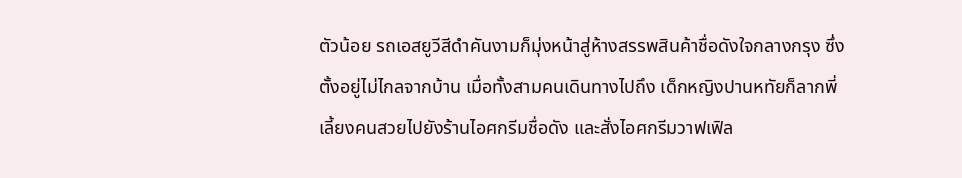ตัวน้อย รถเอสยูวีสีดำคันงามก็มุ่งหน้าสู่ห้างสรรพสินค้าชื่อดังใจกลางกรุง ซึ่งตั้งอยู่ไม่ไกลจากบ้าน เมื่อทั้งสามคนเดินทางไปถึง เด็กหญิงปานหทัยก็ลากพี่เลี้ยงคนสวยไปยังร้านไอศกรีมชื่อดัง และสั่งไอศกรีมวาฟเฟิล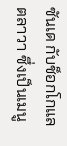ซันเด กับช็อกโกแลตลาวา ซึ่งเป็นเมนู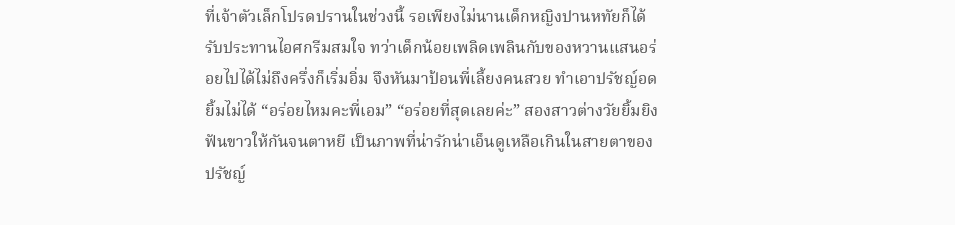ที่เจ้าตัวเล็กโปรดปรานในช่วงนี้ รอเพียงไม่นานเด็กหญิงปานหทัยก็ได้รับประทานไอศกรีมสมใจ ทว่าเด็กน้อยเพลิดเพลินกับของหวานแสนอร่อยไปได้ไม่ถึงครึ่งก็เริ่มอิ่ม จึงหันมาป้อนพี่เลี้ยงคนสวย ทำเอาปรัชญ์อดยิ้มไม่ได้ “อร่อยไหมคะพี่เอม” “อร่อยที่สุดเลยค่ะ” สองสาวต่างวัยยิ้มยิงฟันขาวให้กันจนตาหยี เป็นภาพที่น่ารักน่าเอ็นดูเหลือเกินในสายตาของปรัชญ์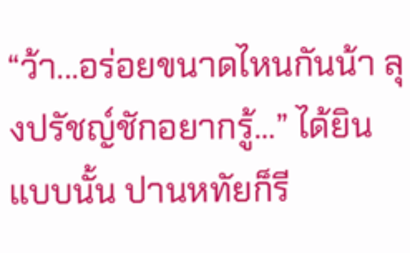“ว้า...อร่อยขนาดไหนกันน้า ลุงปรัชญ์ชักอยากรู้...” ได้ยินแบบนั้น ปานหทัยก็รี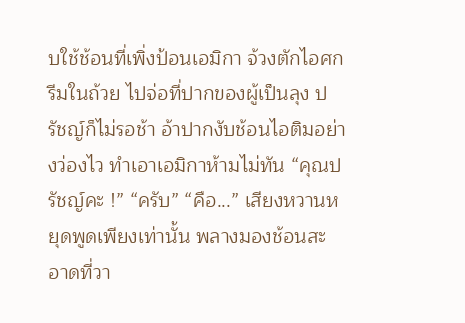บใช้ช้อนที่เพิ่งป้อนเอมิกา จ้วงตักไอศกรีมในถ้วย ไปจ่อที่ปากของผู้เป็นลุง ปรัชญ์ก็ไม่รอช้า อ้าปากงับช้อนไอติมอย่างว่องไว ทำเอาเอมิกาห้ามไม่ทัน “คุณปรัชญ์คะ !” “ครับ” “คือ...” เสียงหวานหยุดพูดเพียงเท่านั้น พลางมองช้อนสะอาดที่วา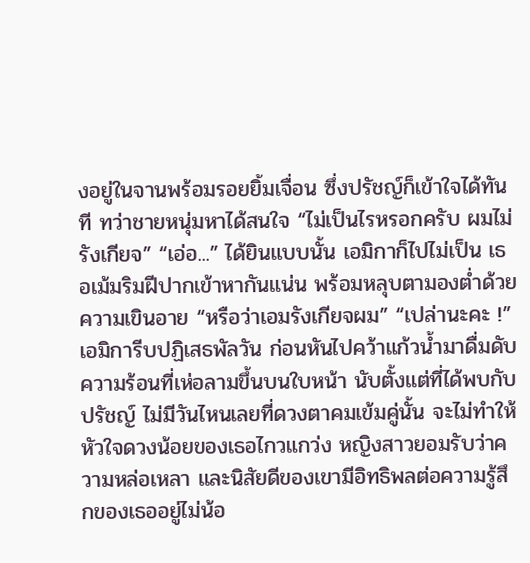งอยู่ในจานพร้อมรอยยิ้มเจื่อน ซึ่งปรัชญ์ก็เข้าใจได้ทันที ทว่าชายหนุ่มหาได้สนใจ “ไม่เป็นไรหรอกครับ ผมไม่รังเกียจ” “เอ่อ...” ได้ยินแบบนั้น เอมิกาก็ไปไม่เป็น เธอเม้มริมฝีปากเข้าหากันแน่น พร้อมหลุบตามองต่ำด้วยความเขินอาย “หรือว่าเอมรังเกียจผม” “เปล่านะคะ !” เอมิการีบปฏิเสธพัลวัน ก่อนหันไปคว้าแก้วน้ำมาดื่มดับความร้อนที่เห่อลามขึ้นบนใบหน้า นับตั้งแต่ที่ได้พบกับปรัชญ์ ไม่มีวันไหนเลยที่ดวงตาคมเข้มคู่นั้น จะไม่ทำให้หัวใจดวงน้อยของเธอไกวแกว่ง หญิงสาวยอมรับว่าความหล่อเหลา และนิสัยดีของเขามีอิทธิพลต่อความรู้สึกของเธออยู่ไม่น้อ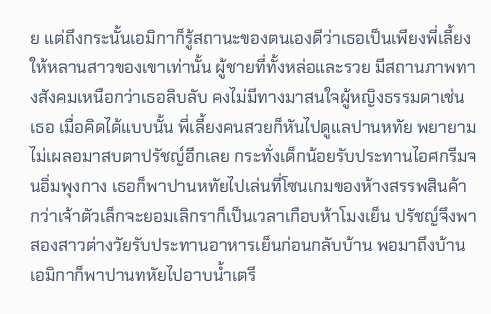ย แต่ถึงกระนั้นเอมิกาก็รู้สถานะของตนเองดีว่าเธอเป็นเพียงพี่เลี้ยงให้หลานสาวของเขาเท่านั้น ผู้ชายที่ทั้งหล่อและรวย มีสถานภาพทางสังคมเหนือกว่าเธอลิบลับ คงไม่มีทางมาสนใจผู้หญิงธรรมดาเช่นเธอ เมื่อคิดได้แบบนั้น พี่เลี้ยงคนสวยก็หันไปดูแลปานหทัย พยายามไม่เผลอมาสบตาปรัชญ์อีกเลย กระทั่งเด็กน้อยรับประทานไอศกรีมจนอิ่มพุงกาง เธอก็พาปานหทัยไปเล่นที่โซนเกมของห้างสรรพสินค้า กว่าเจ้าตัวเล็กจะยอมเลิกราก็เป็นเวลาเกือบห้าโมงเย็น ปรัชญ์จึงพาสองสาวต่างวัยรับประทานอาหารเย็นก่อนกลับบ้าน พอมาถึงบ้าน เอมิกาก็พาปานทหัยไปอาบน้ำเตรี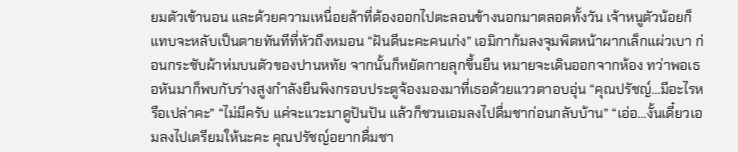ยมตัวเข้านอน และด้วยความเหนื่อยล้าที่ต้องออกไปตะลอนข้างนอกมาตลอดทั้งวัน เจ้าหนูตัวน้อยก็แทบจะหลับเป็นตายทันทีที่หัวถึงหมอน “ฝันดีนะคะคนเก่ง” เอมิกาก้มลงจุมพิตหน้าผากเล็กแผ่วเบา ก่อนกระชับผ้าห่มบนตัวของปานหทัย จากนั้นก็หยัดกายลุกขึ้นยืน หมายจะเดินออกจากห้อง ทว่าพอเธอหันมาก็พบกับร่างสูงกำลังยืนพิงกรอบประตูจ้องมองมาที่เธอด้วยแววตาอบอุ่น “คุณปรัชญ์...มีอะไรหรือเปล่าคะ” “ไม่มีครับ แค่จะแวะมาดูปันปัน แล้วก็ชวนเอมลงไปดื่มชาก่อนกลับบ้าน” “เอ่อ...งั้นเดี๋ยวเอมลงไปเตรียมให้นะคะ คุณปรัชญ์อยากดื่มชา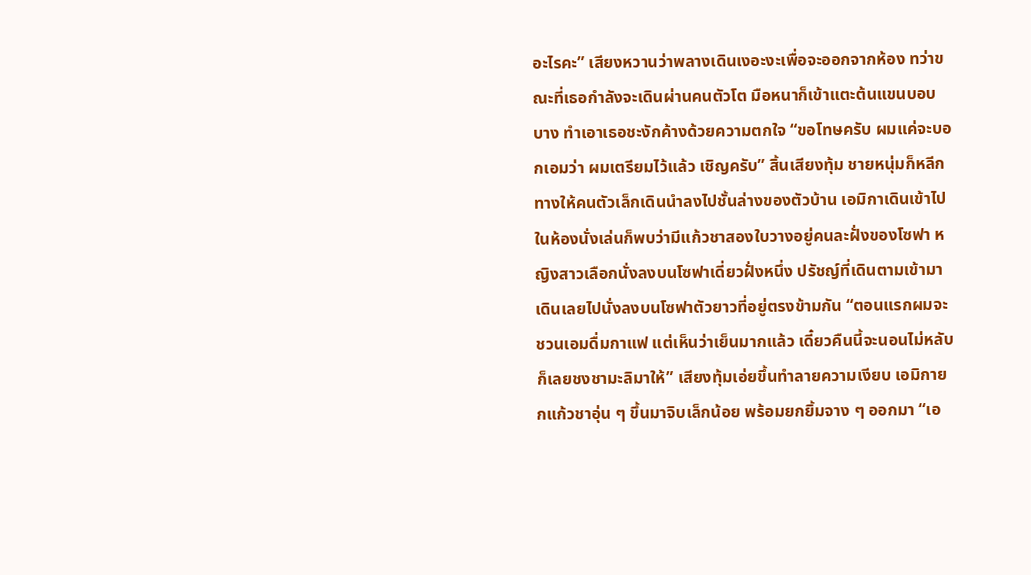อะไรคะ” เสียงหวานว่าพลางเดินเงอะงะเพื่อจะออกจากห้อง ทว่าขณะที่เธอกำลังจะเดินผ่านคนตัวโต มือหนาก็เข้าแตะต้นแขนบอบบาง ทำเอาเธอชะงักค้างด้วยความตกใจ “ขอโทษครับ ผมแค่จะบอกเอมว่า ผมเตรียมไว้แล้ว เชิญครับ” สิ้นเสียงทุ้ม ชายหนุ่มก็หลีกทางให้คนตัวเล็กเดินนำลงไปชั้นล่างของตัวบ้าน เอมิกาเดินเข้าไปในห้องนั่งเล่นก็พบว่ามีแก้วชาสองใบวางอยู่คนละฝั่งของโซฟา หญิงสาวเลือกนั่งลงบนโซฟาเดี่ยวฝั่งหนึ่ง ปรัชญ์ที่เดินตามเข้ามาเดินเลยไปนั่งลงบนโซฟาตัวยาวที่อยู่ตรงข้ามกัน “ตอนแรกผมจะชวนเอมดื่มกาแฟ แต่เห็นว่าเย็นมากแล้ว เดี๋ยวคืนนี้จะนอนไม่หลับ ก็เลยชงชามะลิมาให้” เสียงทุ้มเอ่ยขึ้นทำลายความเงียบ เอมิกายกแก้วชาอุ่น ๆ ขึ้นมาจิบเล็กน้อย พร้อมยกยิ้มจาง ๆ ออกมา “เอ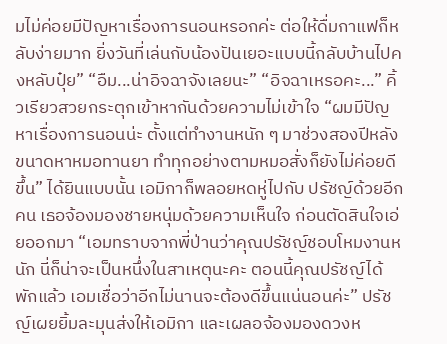มไม่ค่อยมีปัญหาเรื่องการนอนหรอกค่ะ ต่อให้ดื่มกาแฟก็หลับง่ายมาก ยิ่งวันที่เล่นกับน้องปันเยอะแบบนี้กลับบ้านไปคงหลับปุ๋ย” “อืม...น่าอิจฉาจังเลยนะ” “อิจฉาเหรอคะ...” คิ้วเรียวสวยกระตุกเข้าหากันด้วยความไม่เข้าใจ “ผมมีปัญหาเรื่องการนอนน่ะ ตั้งแต่ทำงานหนัก ๆ มาช่วงสองปีหลัง ขนาดหาหมอทานยา ทำทุกอย่างตามหมอสั่งก็ยังไม่ค่อยดีขึ้น” ได้ยินแบบนั้น เอมิกาก็พลอยหดหู่ไปกับ ปรัชญ์ด้วยอีกคน เธอจ้องมองชายหนุ่มด้วยความเห็นใจ ก่อนตัดสินใจเอ่ยออกมา “เอมทราบจากพี่ป่านว่าคุณปรัชญ์ชอบโหมงานหนัก นี่ก็น่าจะเป็นหนึ่งในสาเหตุนะคะ ตอนนี้คุณปรัชญ์ได้พักแล้ว เอมเชื่อว่าอีกไม่นานจะต้องดีขึ้นแน่นอนค่ะ” ปรัชญ์เผยยิ้มละมุนส่งให้เอมิกา และเผลอจ้องมองดวงห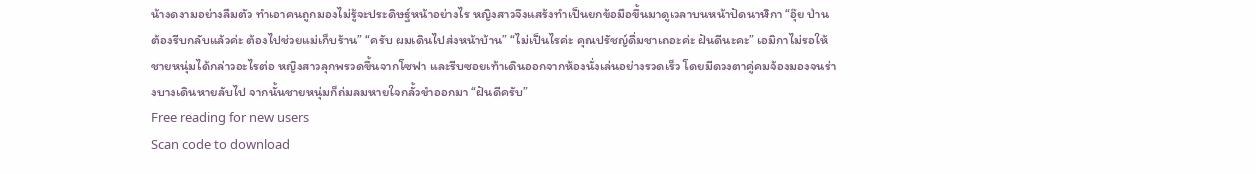น้างดงามอย่างลืมตัว ทำเอาคนถูกมองไม่รู้จะประดิษฐ์หน้าอย่างไร หญิงสาวจึงแสร้งทำเป็นยกข้อมือขึ้นมาดูเวลาบนหน้าปัดนาฬิกา “อุ๊ย ป่านต้องรีบกลับแล้วค่ะ ต้องไปช่วยแม่เก็บร้าน” “ครับ ผมเดินไปส่งหน้าบ้าน” “ไม่เป็นไรค่ะ คุณปรัชญ์ดื่มชาเถอะค่ะ ฝันดีนะคะ” เอมิกาไม่รอให้ชายหนุ่มได้กล่าวอะไรต่อ หญิงสาวลุกพรวดขึ้นจากโซฟา และรีบซอยเท้าเดินออกจากห้องนั่งเล่นอย่างรวดเร็ว โดยมีดวงตาคู่คมจ้องมองจนร่างบางเดินหายลับไป จากนั้นชายหนุ่มก็ถ่มลมหายใจกลั้วขำออกมา “ฝันดีครับ”
Free reading for new users
Scan code to download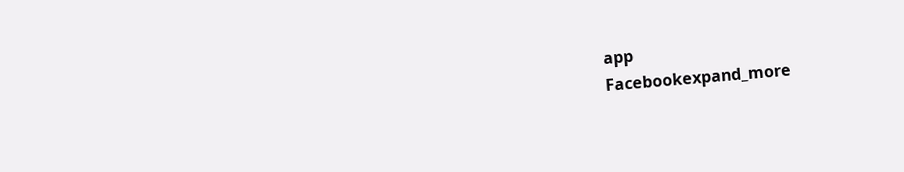app
Facebookexpand_more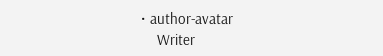• author-avatar
    Writer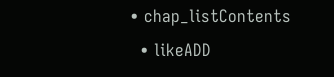• chap_listContents
  • likeADD